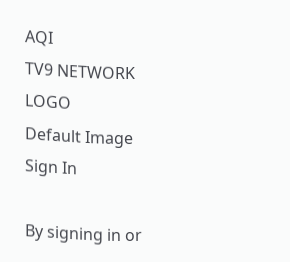AQI
TV9 NETWORK LOGO
Default Image
Sign In

By signing in or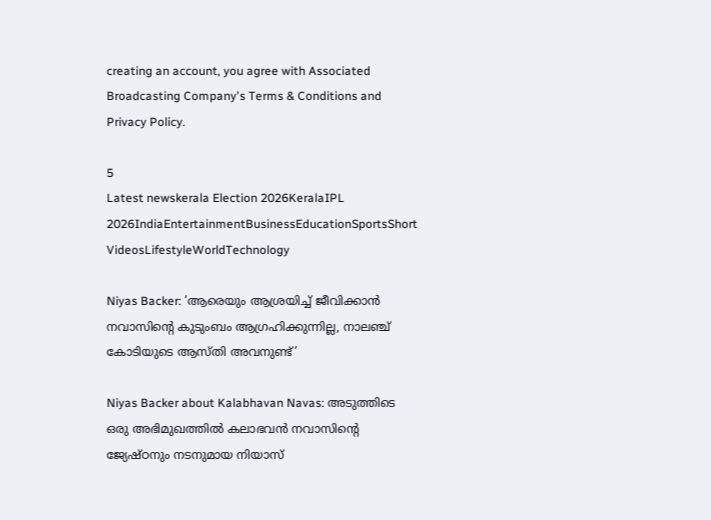creating an account, you agree with Associated Broadcasting Company's Terms & Conditions and Privacy Policy.

5
Latest newskerala Election 2026KeralaIPL 2026IndiaEntertainmentBusinessEducationSportsShort VideosLifestyleWorldTechnology

Niyas Backer: ‘ആരെയും ആശ്രയിച്ച് ജീവിക്കാന്‍ നവാസിന്റെ കുടുംബം ആഗ്രഹിക്കുന്നില്ല, നാലഞ്ച് കോടിയുടെ ആസ്തി അവനുണ്ട്’

Niyas Backer about Kalabhavan Navas: അടുത്തിടെ ഒരു അഭിമുഖത്തില്‍ കലാഭവന്‍ നവാസിന്റെ ജ്യേഷ്ഠനും നടനുമായ നിയാസ്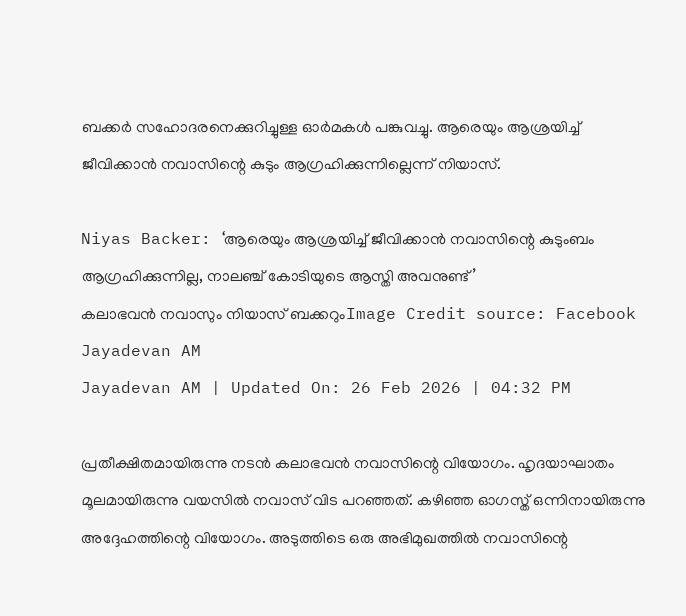ബക്കര്‍ സഹോദരനെക്കുറിച്ചുള്ള ഓര്‍മകള്‍ പങ്കുവച്ചു. ആരെയും ആശ്രയിച്ച് ജീവിക്കാന്‍ നവാസിന്റെ കുടും ആഗ്രഹിക്കുന്നില്ലെന്ന് നിയാസ്.

Niyas Backer: ‘ആരെയും ആശ്രയിച്ച് ജീവിക്കാന്‍ നവാസിന്റെ കുടുംബം ആഗ്രഹിക്കുന്നില്ല, നാലഞ്ച് കോടിയുടെ ആസ്തി അവനുണ്ട്’
കലാഭവൻ നവാസും നിയാസ് ബക്കറുംImage Credit source: Facebook
Jayadevan AM
Jayadevan AM | Updated On: 26 Feb 2026 | 04:32 PM

പ്രതീക്ഷിതമായിരുന്നു നടന്‍ കലാഭവന്‍ നവാസിന്റെ വിയോഗം. ഹൃദയാഘാതം മൂലമായിരുന്നു വയസില്‍ നവാസ് വിട പറഞ്ഞത്. കഴിഞ്ഞ ഓഗസ്ത് ഒന്നിനായിരുന്നു അദ്ദേഹത്തിന്റെ വിയോഗം. അടുത്തിടെ ഒരു അഭിമുഖത്തില്‍ നവാസിന്റെ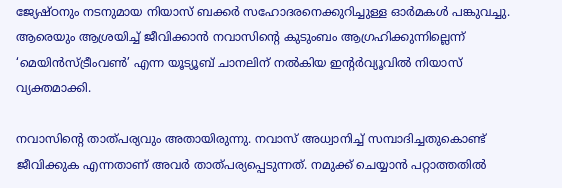ജ്യേഷ്ഠനും നടനുമായ നിയാസ് ബക്കര്‍ സഹോദരനെക്കുറിച്ചുള്ള ഓര്‍മകള്‍ പങ്കുവച്ചു. ആരെയും ആശ്രയിച്ച് ജീവിക്കാന്‍ നവാസിന്റെ കുടുംബം ആഗ്രഹിക്കുന്നില്ലെന്ന് ‘മെയിന്‍സ്ട്രീംവണ്‍’ എന്ന യൂട്യൂബ് ചാനലിന് നല്‍കിയ ഇന്റര്‍വ്യൂവില്‍ നിയാസ് വ്യക്തമാക്കി.

നവാസിന്റെ താത്പര്യവും അതായിരുന്നു. നവാസ് അധ്വാനിച്ച് സമ്പാദിച്ചതുകൊണ്ട് ജീവിക്കുക എന്നതാണ് അവര്‍ താത്പര്യപ്പെടുന്നത്. നമുക്ക് ചെയ്യാന്‍ പറ്റാത്തതില്‍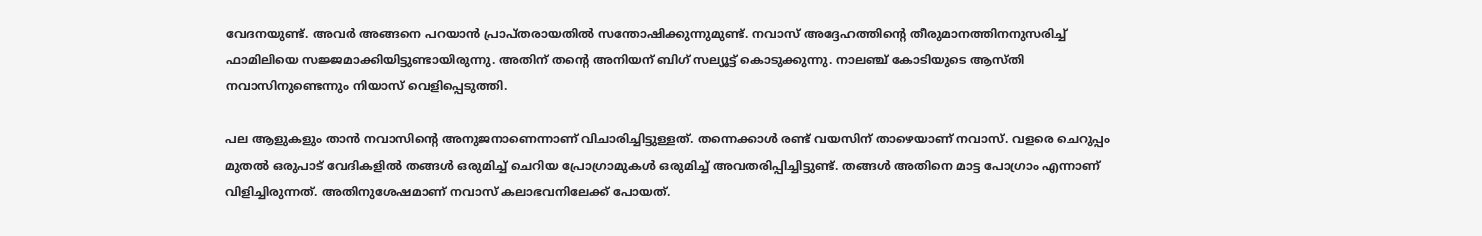വേദനയുണ്ട്. അവര്‍ അങ്ങനെ പറയാന്‍ പ്രാപ്തരായതില്‍ സന്തോഷിക്കുന്നുമുണ്ട്. നവാസ് അദ്ദേഹത്തിന്റെ തീരുമാനത്തിനനുസരിച്ച് ഫാമിലിയെ സജ്ജമാക്കിയിട്ടുണ്ടായിരുന്നു. അതിന് തന്റെ അനിയന് ബിഗ് സല്യൂട്ട് കൊടുക്കുന്നു. നാലഞ്ച് കോടിയുടെ ആസ്തി നവാസിനുണ്ടെന്നും നിയാസ് വെളിപ്പെടുത്തി.

പല ആളുകളും താന്‍ നവാസിന്റെ അനുജനാണെന്നാണ് വിചാരിച്ചിട്ടുള്ളത്. തന്നെക്കാള്‍ രണ്ട് വയസിന് താഴെയാണ് നവാസ്. വളരെ ചെറുപ്പം മുതല്‍ ഒരുപാട് വേദികളില്‍ തങ്ങള്‍ ഒരുമിച്ച് ചെറിയ പ്രോഗ്രാമുകള്‍ ഒരുമിച്ച് അവതരിപ്പിച്ചിട്ടുണ്ട്. തങ്ങള്‍ അതിനെ മാട്ട പോഗ്രാം എന്നാണ് വിളിച്ചിരുന്നത്. അതിനുശേഷമാണ് നവാസ് കലാഭവനിലേക്ക് പോയത്.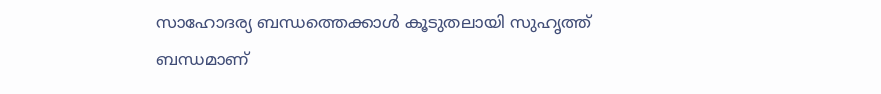സാഹോദര്യ ബന്ധത്തെക്കാള്‍ കൂടുതലായി സുഹൃത്ത് ബന്ധമാണ്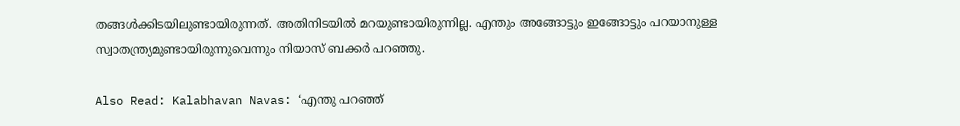തങ്ങള്‍ക്കിടയിലുണ്ടായിരുന്നത്. അതിനിടയില്‍ മറയുണ്ടായിരുന്നില്ല. എന്തും അങ്ങോട്ടും ഇങ്ങോട്ടും പറയാനുള്ള സ്വാതന്ത്ര്യമുണ്ടായിരുന്നുവെന്നും നിയാസ് ബക്കര്‍ പറഞ്ഞു.

Also Read: Kalabhavan Navas: ‘എന്തു പറഞ്ഞ്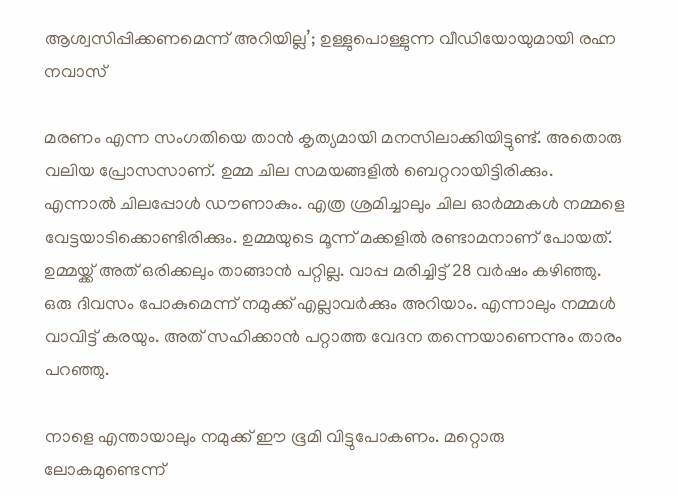ആശ്വസിപ്പിക്കണമെന്ന് അറിയില്ല’; ഉള്ളുപൊള്ളുന്ന വീഡിയോയുമായി രഹ്ന നവാസ്

മരണം എന്ന സംഗതിയെ താന്‍ കൃത്യമായി മനസിലാക്കിയിട്ടുണ്ട്. അതൊരു വലിയ പ്രോസസാണ്. ഉമ്മ ചില സമയങ്ങളില്‍ ബെറ്ററായിട്ടിരിക്കും. എന്നാല്‍ ചിലപ്പോള്‍ ഡൗണാകും. എത്ര ശ്രമിച്ചാലും ചില ഓര്‍മ്മകള്‍ നമ്മളെ വേട്ടയാടിക്കൊണ്ടിരിക്കും. ഉമ്മയുടെ മൂന്ന് മക്കളില്‍ രണ്ടാമനാണ് പോയത്. ഉമ്മയ്ക്ക് അത് ഒരിക്കലും താങ്ങാന്‍ പറ്റില്ല. വാപ്പ മരിച്ചിട്ട് 28 വര്‍ഷം കഴിഞ്ഞു. ഒരു ദിവസം പോകുമെന്ന് നമുക്ക് എല്ലാവര്‍ക്കും അറിയാം. എന്നാലും നമ്മള്‍ വാവിട്ട് കരയും. അത് സഹിക്കാന്‍ പറ്റാത്ത വേദന തന്നെയാണെന്നും താരം പറഞ്ഞു.

നാളെ എന്തായാലും നമുക്ക് ഈ ഭൂമി വിട്ടുപോകണം. മറ്റൊരു ലോകമുണ്ടെന്ന്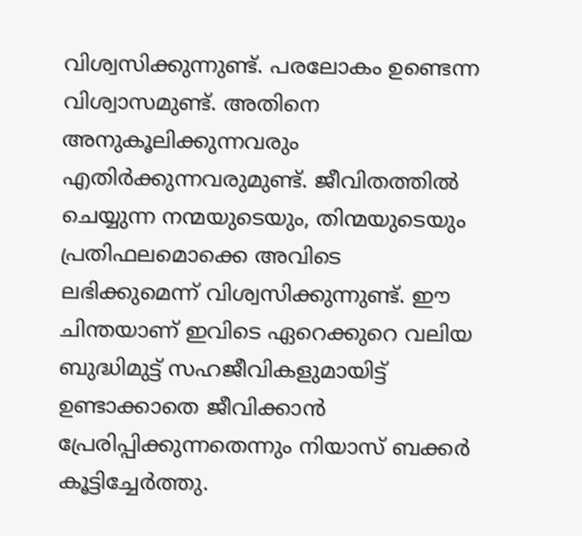വിശ്വസിക്കുന്നുണ്ട്. പരലോകം ഉണ്ടെന്ന വിശ്വാസമുണ്ട്. അതിനെ അനുകൂലിക്കുന്നവരും എതിര്‍ക്കുന്നവരുമുണ്ട്. ജീവിതത്തില്‍ ചെയ്യുന്ന നന്മയുടെയും, തിന്മയുടെയും പ്രതിഫലമൊക്കെ അവിടെ ലഭിക്കുമെന്ന് വിശ്വസിക്കുന്നുണ്ട്. ഈ ചിന്തയാണ് ഇവിടെ ഏറെക്കുറെ വലിയ ബുദ്ധിമുട്ട് സഹജീവികളുമായിട്ട് ഉണ്ടാക്കാതെ ജീവിക്കാന്‍ പ്രേരിപ്പിക്കുന്നതെന്നും നിയാസ് ബക്കര്‍ കൂട്ടിച്ചേര്‍ത്തു.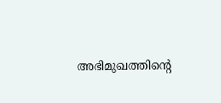അഭിമുഖത്തിന്റെ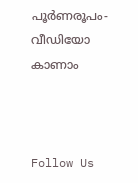പൂര്‍ണരൂപം-വീഡിയോ കാണാം



Follow Us